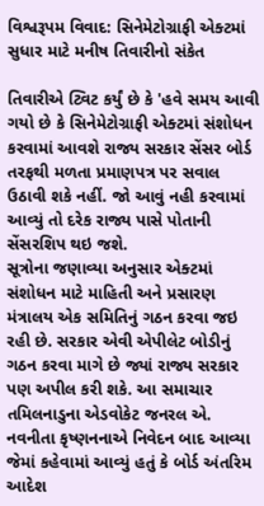વિશ્વરૂપમ વિવાદ: સિનેમેટોગ્રાફી એક્ટમાં સુધાર માટે મનીષ તિવારીનો સંકેત

તિવારીએ ટ્વિટ કર્યું છે કે 'હવે સમય આવી ગયો છે કે સિનેમેટોગ્રાફી એક્ટમાં સંશોધન કરવામાં આવશે રાજ્ય સરકાર સેંસર બોર્ડ તરફથી મળતા પ્રમાણપત્ર પર સવાલ ઉઠાવી શકે નહીં. જો આવું નહી કરવામાં આવ્યું તો દરેક રાજ્ય પાસે પોતાની સેંસરશિપ થઇ જશે.
સૂત્રોના જણાવ્યા અનુસાર એક્ટમાં સંશોધન માટે માહિતી અને પ્રસારણ મંત્રાલય એક સમિતિનું ગઠન કરવા જઇ રહી છે. સરકાર એવી એપીલેટ બોડીનું ગઠન કરવા માગે છે જ્યાં રાજ્ય સરકાર પણ અપીલ કરી શકે. આ સમાચાર તમિલનાડુના એડવોકેટ જનરલ એ. નવનીતા કૃષ્ણનનાએ નિવેદન બાદ આવ્યા જેમાં કહેવામાં આવ્યું હતું કે બોર્ડ અંતરિમ આદેશ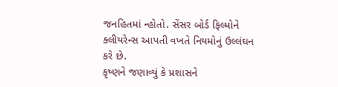જનહિતમાં ન્હોતો. સેંસર બોર્ડ ફિલ્મોને ક્લીયરેન્સ આપતી વખતે નિયમોનું ઉલ્લંઘન કરે છે.
કૃષ્ણને જણાવ્યું કે પ્રશાસને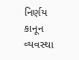નિર્ણય કાનૂન વ્યવસ્થા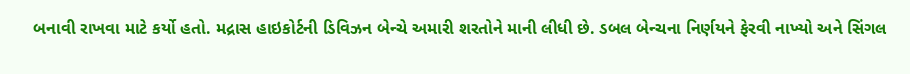બનાવી રાખવા માટે કર્યો હતો. મદ્રાસ હાઇકોર્ટની ડિવિઝન બેન્ચે અમારી શરતોને માની લીધી છે. ડબલ બેન્ચના નિર્ણયને ફેરવી નાખ્યો અને સિંગલ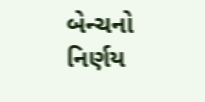બેન્ચનો નિર્ણય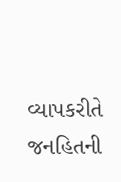વ્યાપકરીતે જનહિતની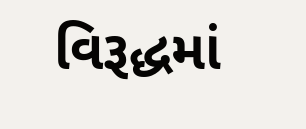વિરૂદ્ધમાં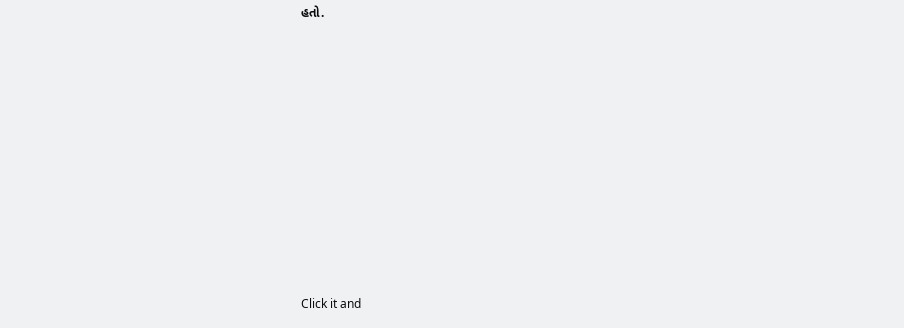હતો.












Click it and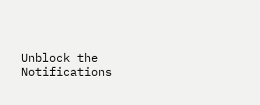Unblock the Notifications